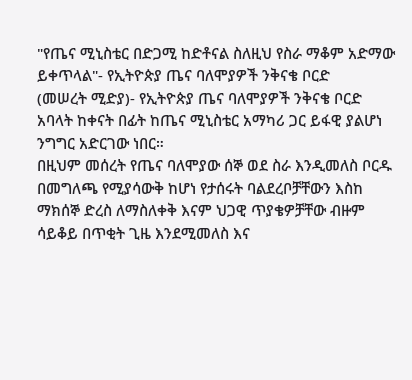"የጤና ሚኒስቴር በድጋሚ ከድቶናል ስለዚህ የስራ ማቆም አድማው ይቀጥላል"- የኢትዮጵያ ጤና ባለሞያዎች ንቅናቄ ቦርድ
(መሠረት ሚድያ)- የኢትዮጵያ ጤና ባለሞያዎች ንቅናቄ ቦርድ አባላት ከቀናት በፊት ከጤና ሚኒስቴር አማካሪ ጋር ይፋዊ ያልሆነ ንግግር አድርገው ነበር።
በዚህም መሰረት የጤና ባለሞያው ሰኞ ወደ ስራ እንዲመለስ ቦርዱ በመግለጫ የሚያሳውቅ ከሆነ የታሰሩት ባልደረቦቻቸውን እስከ ማክሰኞ ድረስ ለማስለቀቅ እናም ህጋዊ ጥያቄዎቻቸው ብዙም ሳይቆይ በጥቂት ጊዜ እንደሚመለስ እና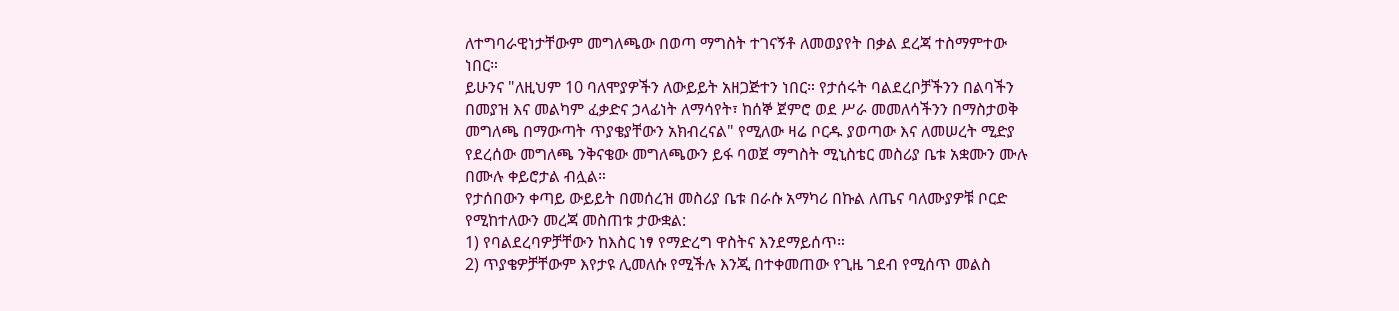ለተግባራዊነታቸውም መግለጫው በወጣ ማግስት ተገናኝቶ ለመወያየት በቃል ደረጃ ተስማምተው ነበር።
ይሁንና "ለዚህም 10 ባለሞያዎችን ለውይይት አዘጋጅተን ነበር። የታሰሩት ባልደረቦቻችንን በልባችን በመያዝ እና መልካም ፈቃድና ኃላፊነት ለማሳየት፣ ከሰኞ ጀምሮ ወደ ሥራ መመለሳችንን በማስታወቅ መግለጫ በማውጣት ጥያቄያቸውን አክብረናል" የሚለው ዛሬ ቦርዱ ያወጣው እና ለመሠረት ሚድያ የደረሰው መግለጫ ንቅናቄው መግለጫውን ይፋ ባወጀ ማግስት ሚኒስቴር መስሪያ ቤቱ አቋሙን ሙሉ በሙሉ ቀይሮታል ብሏል።
የታሰበውን ቀጣይ ውይይት በመሰረዝ መስሪያ ቤቱ በራሱ አማካሪ በኩል ለጤና ባለሙያዎቹ ቦርድ የሚከተለውን መረጃ መስጠቱ ታውቋል:
1) የባልደረባዎቻቸውን ከእስር ነፃ የማድረግ ዋስትና እንደማይሰጥ።
2) ጥያቄዎቻቸውም እየታዩ ሊመለሱ የሚችሉ እንጂ በተቀመጠው የጊዜ ገደብ የሚሰጥ መልስ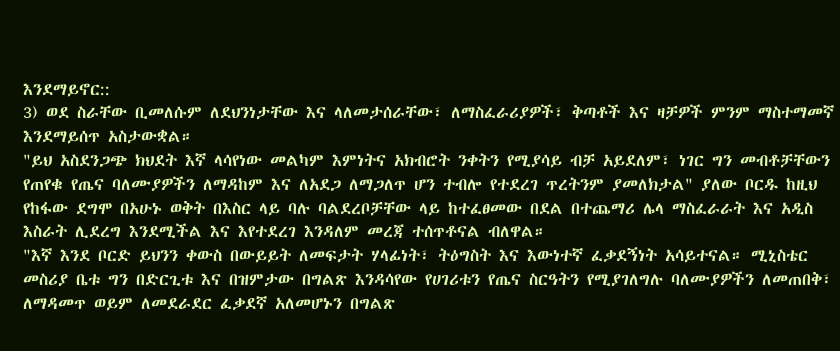እንደማይኖር::
3) ወደ ስራቸው ቢመለሱም ለደህንነታቸው እና ላለመታሰራቸው፣ ለማስፈራሪያዎች፣ ቅጣቶች እና ዛቻዎች ምንም ማስተማመኛ እንደማይሰጥ አስታውቋል።
"ይህ አስደንጋጭ ክህደት እኛ ላሳየነው መልካም እምነትና አክብሮት ንቀትን የሚያሳይ ብቻ አይደለም፣ ነገር ግን መብቶቻቸውን የጠየቁ የጤና ባለሙያዎችን ለማዳከም እና ለአደጋ ለማጋለጥ ሆን ተብሎ የተደረገ ጥረትንም ያመለክታል" ያለው ቦርዱ ከዚህ የከፋው ደግሞ በአሁኑ ወቅት በእስር ላይ ባሉ ባልደረቦቻቸው ላይ ከተፈፀመው በደል በተጨማሪ ሌላ ማስፈራራት እና አዲስ እስራት ሊደረግ እንደሚችል እና እየተደረገ እንዳለም መረጃ ተሰጥቶናል ብለዋል።
"እኛ እንደ ቦርድ ይህንን ቀውስ በውይይት ለመፍታት ሃላፊነት፣ ትዕግስት እና እውነተኛ ፈቃደኝነት አሳይተናል። ሚኒስቴር መስሪያ ቤቱ ግን በድርጊቱ እና በዝምታው በግልጽ እንዳሳየው የሀገሪቱን የጤና ስርዓትን የሚያገለግሉ ባለሙያዎችን ለመጠበቅ፣ ለማዳመጥ ወይም ለመደራደር ፈቃደኛ አለመሆኑን በግልጽ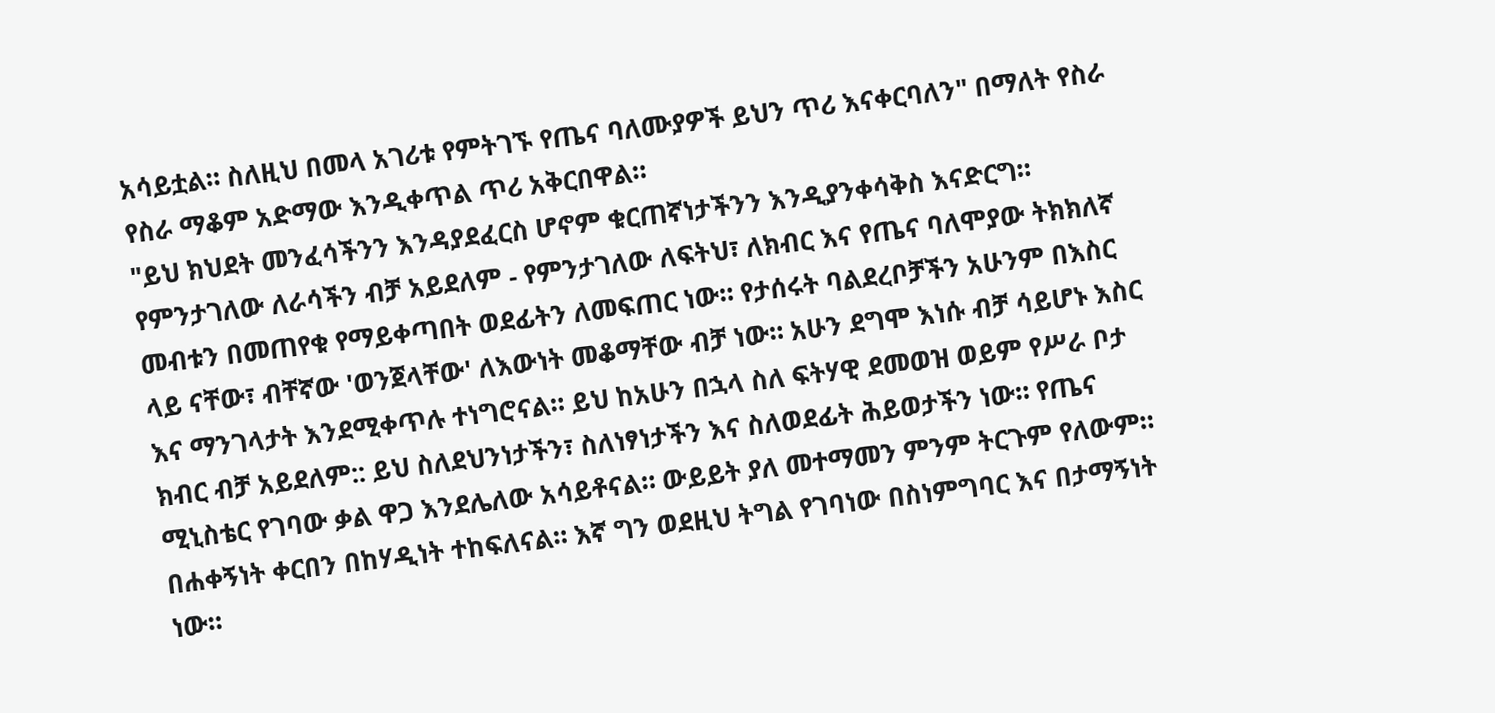አሳይቷል። ስለዚህ በመላ አገሪቱ የምትገኙ የጤና ባለሙያዎች ይህን ጥሪ እናቀርባለን" በማለት የስራ የስራ ማቆም አድማው እንዲቀጥል ጥሪ አቅርበዋል።
"ይህ ክህደት መንፈሳችንን እንዳያደፈርስ ሆኖም ቁርጠኛነታችንን እንዲያንቀሳቅስ እናድርግ። የምንታገለው ለራሳችን ብቻ አይደለም - የምንታገለው ለፍትህ፣ ለክብር እና የጤና ባለሞያው ትክክለኛ መብቱን በመጠየቁ የማይቀጣበት ወደፊትን ለመፍጠር ነው። የታሰሩት ባልደረቦቻችን አሁንም በእስር ላይ ናቸው፣ ብቸኛው 'ወንጀላቸው' ለእውነት መቆማቸው ብቻ ነው። አሁን ደግሞ እነሱ ብቻ ሳይሆኑ እስር እና ማንገላታት እንደሚቀጥሉ ተነግሮናል። ይህ ከአሁን በኋላ ስለ ፍትሃዊ ደመወዝ ወይም የሥራ ቦታ ክብር ብቻ አይደለም:: ይህ ስለደህንነታችን፣ ስለነፃነታችን እና ስለወደፊት ሕይወታችን ነው። የጤና ሚኒስቴር የገባው ቃል ዋጋ እንደሌለው አሳይቶናል። ውይይት ያለ መተማመን ምንም ትርጉም የለውም። በሐቀኝነት ቀርበን በከሃዲነት ተከፍለናል። እኛ ግን ወደዚህ ትግል የገባነው በስነምግባር እና በታማኝነት ነው።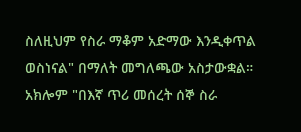ስለዚህም የስራ ማቆም አድማው እንዲቀጥል ወስነናል" በማለት መግለጫው አስታውቋል።
አክሎም "በእኛ ጥሪ መሰረት ሰኞ ስራ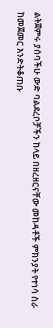ልትጀምሩ ያሰባችሁ ውድ ባልደረቦቻችን ከላይ በዘረዘርናቸው መከዳቶች ምክንያት የተነሳ ስራ ከመጀመር እንድትቆጠቡ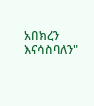አበክረን እናሳስባለን"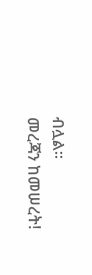ብሏል።
መረጃን ከመሠረት!